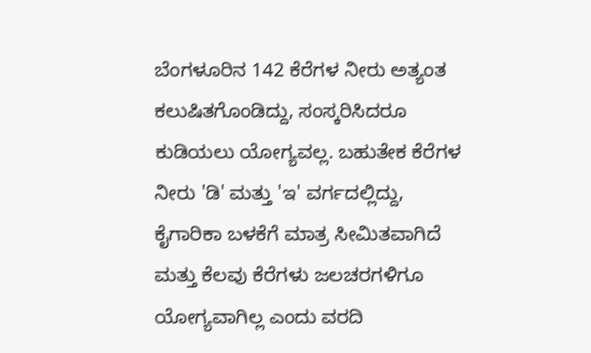ಬೆಂಗಳೂರಿನ 142 ಕೆರೆಗಳ ನೀರು ಅತ್ಯಂತ ಕಲುಷಿತಗೊಂಡಿದ್ದು, ಸಂಸ್ಕರಿಸಿದರೂ ಕುಡಿಯಲು ಯೋಗ್ಯವಲ್ಲ. ಬಹುತೇಕ ಕೆರೆಗಳ ನೀರು 'ಡಿ' ಮತ್ತು 'ಇ' ವರ್ಗದಲ್ಲಿದ್ದು, ಕೈಗಾರಿಕಾ ಬಳಕೆಗೆ ಮಾತ್ರ ಸೀಮಿತವಾಗಿದೆ ಮತ್ತು ಕೆಲವು ಕೆರೆಗಳು ಜಲಚರಗಳಿಗೂ ಯೋಗ್ಯವಾಗಿಲ್ಲ ಎಂದು ವರದಿ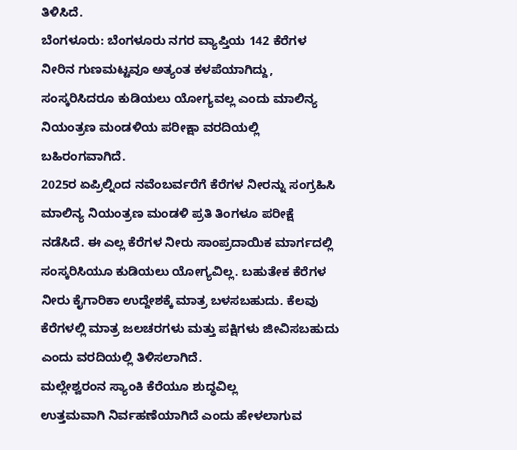ತಿಳಿಸಿದೆ.
ಬೆಂಗಳೂರು: ಬೆಂಗಳೂರು ನಗರ ವ್ಯಾಪ್ತಿಯ 142 ಕೆರೆಗಳ ನೀರಿನ ಗುಣಮಟ್ಟವೂ ಅತ್ಯಂತ ಕಳಪೆಯಾಗಿದ್ದು, ಸಂಸ್ಕರಿಸಿದರೂ ಕುಡಿಯಲು ಯೋಗ್ಯವಲ್ಲ ಎಂದು ಮಾಲಿನ್ಯ ನಿಯಂತ್ರಣ ಮಂಡಳಿಯ ಪರೀಕ್ಷಾ ವರದಿಯಲ್ಲಿ ಬಹಿರಂಗವಾಗಿದೆ.
2025ರ ಏಪ್ರಿಲ್ನಿಂದ ನವೆಂಬರ್ವರೆಗೆ ಕೆರೆಗಳ ನೀರನ್ನು ಸಂಗ್ರಹಿಸಿ ಮಾಲಿನ್ಯ ನಿಯಂತ್ರಣ ಮಂಡಳಿ ಪ್ರತಿ ತಿಂಗಳೂ ಪರೀಕ್ಷೆ ನಡೆಸಿದೆ. ಈ ಎಲ್ಲ ಕೆರೆಗಳ ನೀರು ಸಾಂಪ್ರದಾಯಿಕ ಮಾರ್ಗದಲ್ಲಿ ಸಂಸ್ಕರಿಸಿಯೂ ಕುಡಿಯಲು ಯೋಗ್ಯವಿಲ್ಲ. ಬಹುತೇಕ ಕೆರೆಗಳ ನೀರು ಕೈಗಾರಿಕಾ ಉದ್ದೇಶಕ್ಕೆ ಮಾತ್ರ ಬಳಸಬಹುದು. ಕೆಲವು ಕೆರೆಗಳಲ್ಲಿ ಮಾತ್ರ ಜಲಚರಗಳು ಮತ್ತು ಪಕ್ಷಿಗಳು ಜೀವಿಸಬಹುದು ಎಂದು ವರದಿಯಲ್ಲಿ ತಿಳಿಸಲಾಗಿದೆ.
ಮಲ್ಲೇಶ್ವರಂನ ಸ್ಯಾಂಕಿ ಕೆರೆಯೂ ಶುದ್ಧವಿಲ್ಲ
ಉತ್ತಮವಾಗಿ ನಿರ್ವಹಣೆಯಾಗಿದೆ ಎಂದು ಹೇಳಲಾಗುವ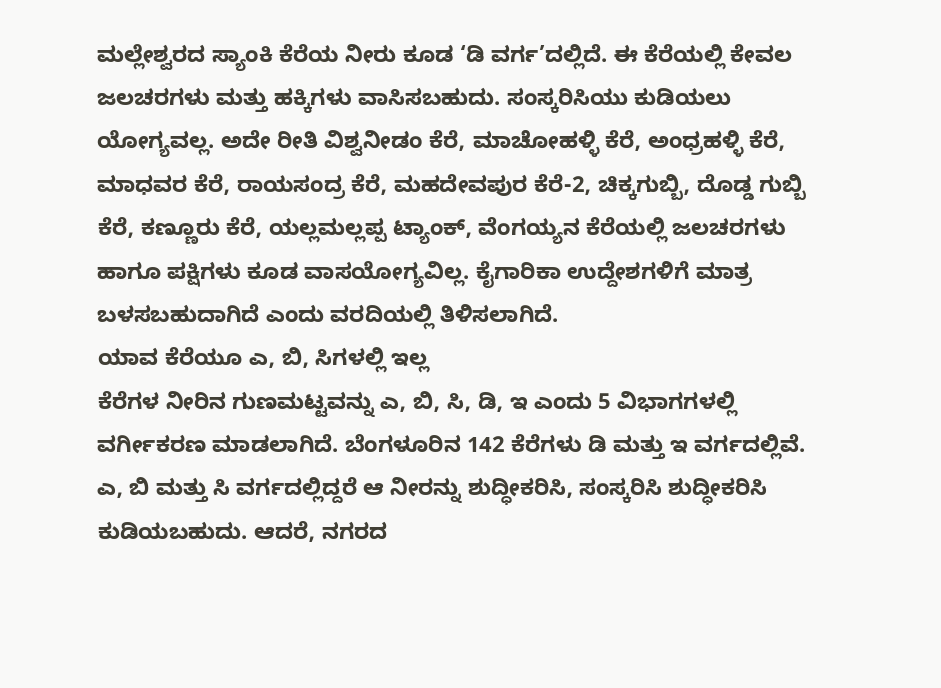ಮಲ್ಲೇಶ್ವರದ ಸ್ಯಾಂಕಿ ಕೆರೆಯ ನೀರು ಕೂಡ ‘ಡಿ ವರ್ಗ’ದಲ್ಲಿದೆ. ಈ ಕೆರೆಯಲ್ಲಿ ಕೇವಲ ಜಲಚರಗಳು ಮತ್ತು ಹಕ್ಕಿಗಳು ವಾಸಿಸಬಹುದು. ಸಂಸ್ಕರಿಸಿಯು ಕುಡಿಯಲು ಯೋಗ್ಯವಲ್ಲ. ಅದೇ ರೀತಿ ವಿಶ್ವನೀಡಂ ಕೆರೆ, ಮಾಚೋಹಳ್ಳಿ ಕೆರೆ, ಅಂಧ್ರಹಳ್ಳಿ ಕೆರೆ, ಮಾಧವರ ಕೆರೆ, ರಾಯಸಂದ್ರ ಕೆರೆ, ಮಹದೇವಪುರ ಕೆರೆ-2, ಚಿಕ್ಕಗುಬ್ಬಿ, ದೊಡ್ಡ ಗುಬ್ಬಿ ಕೆರೆ, ಕಣ್ಣೂರು ಕೆರೆ, ಯಲ್ಲಮಲ್ಲಪ್ಪ ಟ್ಯಾಂಕ್, ವೆಂಗಯ್ಯನ ಕೆರೆಯಲ್ಲಿ ಜಲಚರಗಳು ಹಾಗೂ ಪಕ್ಷಿಗಳು ಕೂಡ ವಾಸಯೋಗ್ಯವಿಲ್ಲ. ಕೈಗಾರಿಕಾ ಉದ್ದೇಶಗಳಿಗೆ ಮಾತ್ರ ಬಳಸಬಹುದಾಗಿದೆ ಎಂದು ವರದಿಯಲ್ಲಿ ತಿಳಿಸಲಾಗಿದೆ.
ಯಾವ ಕೆರೆಯೂ ಎ, ಬಿ, ಸಿಗಳಲ್ಲಿ ಇಲ್ಲ
ಕೆರೆಗಳ ನೀರಿನ ಗುಣಮಟ್ಟವನ್ನು ಎ, ಬಿ, ಸಿ, ಡಿ, ಇ ಎಂದು 5 ವಿಭಾಗಗಳಲ್ಲಿ ವರ್ಗೀಕರಣ ಮಾಡಲಾಗಿದೆ. ಬೆಂಗಳೂರಿನ 142 ಕೆರೆಗಳು ಡಿ ಮತ್ತು ಇ ವರ್ಗದಲ್ಲಿವೆ. ಎ, ಬಿ ಮತ್ತು ಸಿ ವರ್ಗದಲ್ಲಿದ್ದರೆ ಆ ನೀರನ್ನು ಶುದ್ಧೀಕರಿಸಿ, ಸಂಸ್ಕರಿಸಿ ಶುದ್ಧೀಕರಿಸಿ ಕುಡಿಯಬಹುದು. ಆದರೆ, ನಗರದ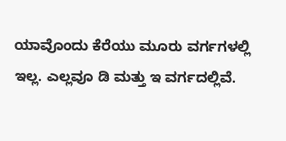ಯಾವೊಂದು ಕೆರೆಯು ಮೂರು ವರ್ಗಗಳಲ್ಲಿ ಇಲ್ಲ. ಎಲ್ಲವೂ ಡಿ ಮತ್ತು ಇ ವರ್ಗದಲ್ಲಿವೆ.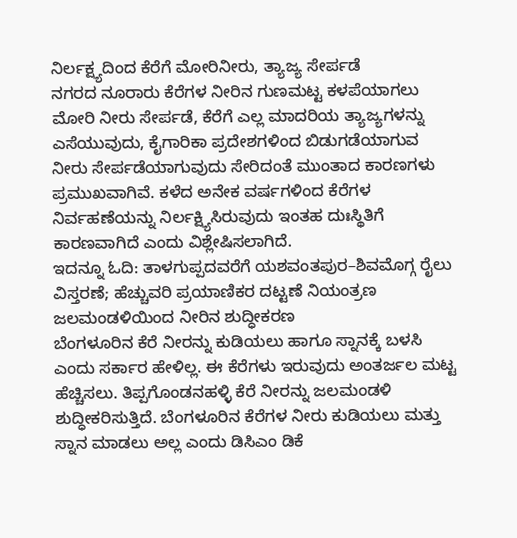ನಿರ್ಲಕ್ಷ್ಯದಿಂದ ಕೆರೆಗೆ ಮೋರಿನೀರು, ತ್ಯಾಜ್ಯ ಸೇರ್ಪಡೆ
ನಗರದ ನೂರಾರು ಕೆರೆಗಳ ನೀರಿನ ಗುಣಮಟ್ಟ ಕಳಪೆಯಾಗಲು ಮೋರಿ ನೀರು ಸೇರ್ಪಡೆ, ಕೆರೆಗೆ ಎಲ್ಲ ಮಾದರಿಯ ತ್ಯಾಜ್ಯಗಳನ್ನು ಎಸೆಯುವುದು, ಕೈಗಾರಿಕಾ ಪ್ರದೇಶಗಳಿಂದ ಬಿಡುಗಡೆಯಾಗುವ ನೀರು ಸೇರ್ಪಡೆಯಾಗುವುದು ಸೇರಿದಂತೆ ಮುಂತಾದ ಕಾರಣಗಳು ಪ್ರಮುಖವಾಗಿವೆ. ಕಳೆದ ಅನೇಕ ವರ್ಷಗಳಿಂದ ಕೆರೆಗಳ ನಿರ್ವಹಣೆಯನ್ನು ನಿರ್ಲಕ್ಷ್ಯಿಸಿರುವುದು ಇಂತಹ ದುಃಸ್ಥಿತಿಗೆ ಕಾರಣವಾಗಿದೆ ಎಂದು ವಿಶ್ಲೇಷಿಸಲಾಗಿದೆ.
ಇದನ್ನೂ ಓದಿ: ತಾಳಗುಪ್ಪದವರೆಗೆ ಯಶವಂತಪುರ–ಶಿವಮೊಗ್ಗ ರೈಲು ವಿಸ್ತರಣೆ; ಹೆಚ್ಚುವರಿ ಪ್ರಯಾಣಿಕರ ದಟ್ಟಣೆ ನಿಯಂತ್ರಣ
ಜಲಮಂಡಳಿಯಿಂದ ನೀರಿನ ಶುದ್ಧೀಕರಣ
ಬೆಂಗಳೂರಿನ ಕೆರೆ ನೀರನ್ನು ಕುಡಿಯಲು ಹಾಗೂ ಸ್ನಾನಕ್ಕೆ ಬಳಸಿ ಎಂದು ಸರ್ಕಾರ ಹೇಳಿಲ್ಲ. ಈ ಕೆರೆಗಳು ಇರುವುದು ಅಂತರ್ಜಲ ಮಟ್ಟ ಹೆಚ್ಚಿಸಲು. ತಿಪ್ಪಗೊಂಡನಹಳ್ಳಿ ಕೆರೆ ನೀರನ್ನು ಜಲಮಂಡಳಿ ಶುದ್ಧೀಕರಿಸುತ್ತಿದೆ. ಬೆಂಗಳೂರಿನ ಕೆರೆಗಳ ನೀರು ಕುಡಿಯಲು ಮತ್ತು ಸ್ನಾನ ಮಾಡಲು ಅಲ್ಲ ಎಂದು ಡಿಸಿಎಂ ಡಿಕೆ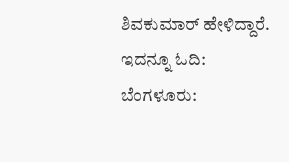ಶಿವಕುಮಾರ್ ಹೇಳಿದ್ದಾರೆ.
ಇದನ್ನೂ ಓದಿ: ಬೆಂಗಳೂರು: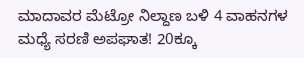ಮಾದಾವರ ಮೆಟ್ರೋ ನಿಲ್ದಾಣ ಬಳಿ 4 ವಾಹನಗಳ ಮಧ್ಯೆ ಸರಣಿ ಅಪಘಾತ! 20ಕ್ಕೂ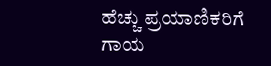ಹೆಚ್ಚು ಪ್ರಯಾಣಿಕರಿಗೆ ಗಾಯ